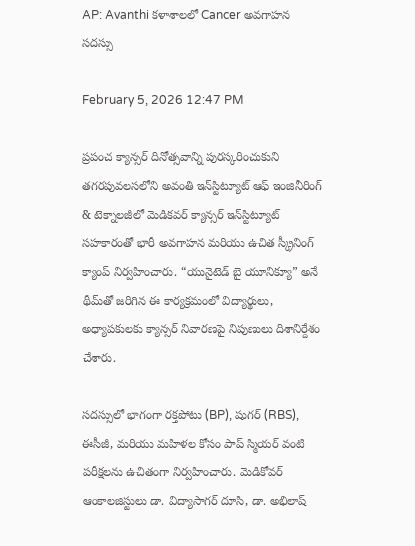AP: Avanthi కళాశాలలో Cancer అవగాహన సదస్సు

February 5, 2026 12:47 PM

ప్రపంచ క్యాన్సర్ దినోత్సవాన్ని పురస్కరించుకుని తగరపువలసలోని అవంతి ఇన్‌స్టిట్యూట్ ఆఫ్ ఇంజినీరింగ్ & టెక్నాలజీలో మెడికవర్ క్యాన్సర్ ఇన్‌స్టిట్యూట్ సహకారంతో భారీ అవగాహన మరియు ఉచిత స్క్రీనింగ్ క్యాంప్ నిర్వహించారు. “యునైటెడ్ బై యూనిక్యూ” అనే థీమ్‌తో జరిగిన ఈ కార్యక్రమంలో విద్యార్థులు, అధ్యాపకులకు క్యాన్సర్ నివారణపై నిపుణులు దిశానిర్దేశం చేశారు.

సదస్సులో భాగంగా రక్తపోటు (BP), షుగర్ (RBS), ఈసీజీ, మరియు మహిళల కోసం పాప్ స్మియర్ వంటి పరీక్షలను ఉచితంగా నిర్వహించారు. మెడికోవర్ ఆంకాలజిస్టులు డా. విద్యాసాగర్ దూసి, డా. అభిలాష్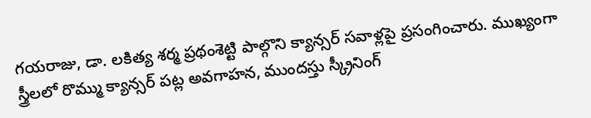గయరాజు, డా. లకిత్య శర్మ ప్రథంశెట్టి పాల్గొని క్యాన్సర్ సవాళ్లపై ప్రసంగించారు. ముఖ్యంగా స్త్రీలలో రొమ్ము క్యాన్సర్ పట్ల అవగాహన, ముందస్తు స్క్రీనింగ్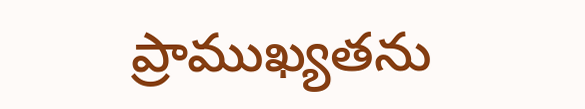ప్రాముఖ్యతను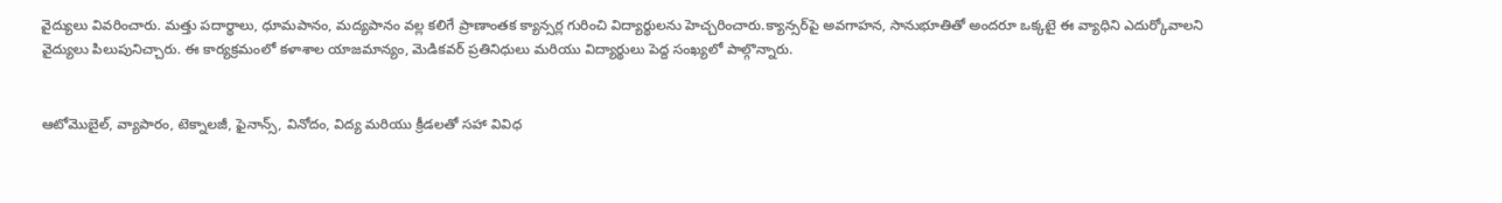వైద్యులు వివరించారు. మత్తు పదార్థాలు, ధూమపానం, మద్యపానం వల్ల కలిగే ప్రాణాంతక క్యాన్సర్ల గురించి విద్యార్థులను హెచ్చరించారు.క్యాన్సర్‌పై అవగాహన, సానుభూతితో అందరూ ఒక్కటై ఈ వ్యాధిని ఎదుర్కోవాలని వైద్యులు పిలుపునిచ్చారు. ఈ కార్యక్రమంలో కళాశాల యాజమాన్యం, మెడికవర్ ప్రతినిధులు మరియు విద్యార్థులు పెద్ద సంఖ్యలో పాల్గొన్నారు.


ఆటోమొబైల్, వ్యాపారం, టెక్నాలజీ, ఫైనాన్స్, వినోదం, విద్య మరియు క్రీడలతో సహా వివిధ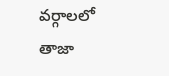వర్గాలలో తాజా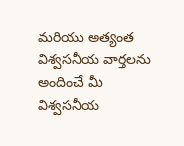మరియు అత్యంత విశ్వసనీయ వార్తలను అందించే మీ విశ్వసనీయ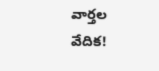వార్తల వేదిక!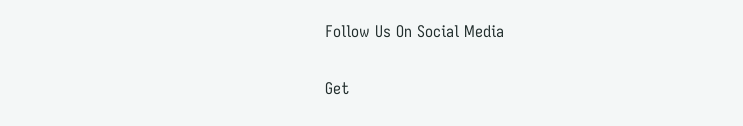Follow Us On Social Media

Get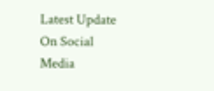Latest Update On Social Media